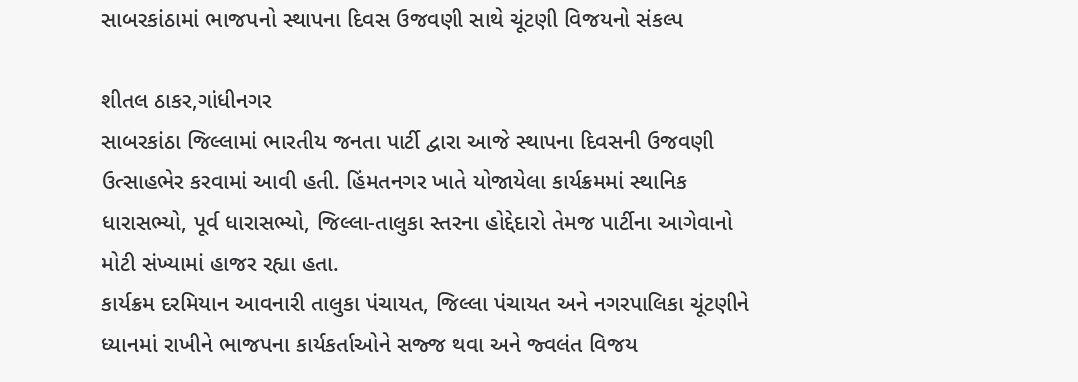સાબરકાંઠામાં ભાજપનો સ્થાપના દિવસ ઉજવણી સાથે ચૂંટણી વિજયનો સંકલ્પ

શીતલ ઠાકર,ગાંધીનગર
સાબરકાંઠા જિલ્લામાં ભારતીય જનતા પાર્ટી દ્વારા આજે સ્થાપના દિવસની ઉજવણી ઉત્સાહભેર કરવામાં આવી હતી. હિંમતનગર ખાતે યોજાયેલા કાર્યક્રમમાં સ્થાનિક ધારાસભ્યો, પૂર્વ ધારાસભ્યો, જિલ્લા-તાલુકા સ્તરના હોદ્દેદારો તેમજ પાર્ટીના આગેવાનો મોટી સંખ્યામાં હાજર રહ્યા હતા.
કાર્યક્રમ દરમિયાન આવનારી તાલુકા પંચાયત, જિલ્લા પંચાયત અને નગરપાલિકા ચૂંટણીને ધ્યાનમાં રાખીને ભાજપના કાર્યકર્તાઓને સજ્જ થવા અને જ્વલંત વિજય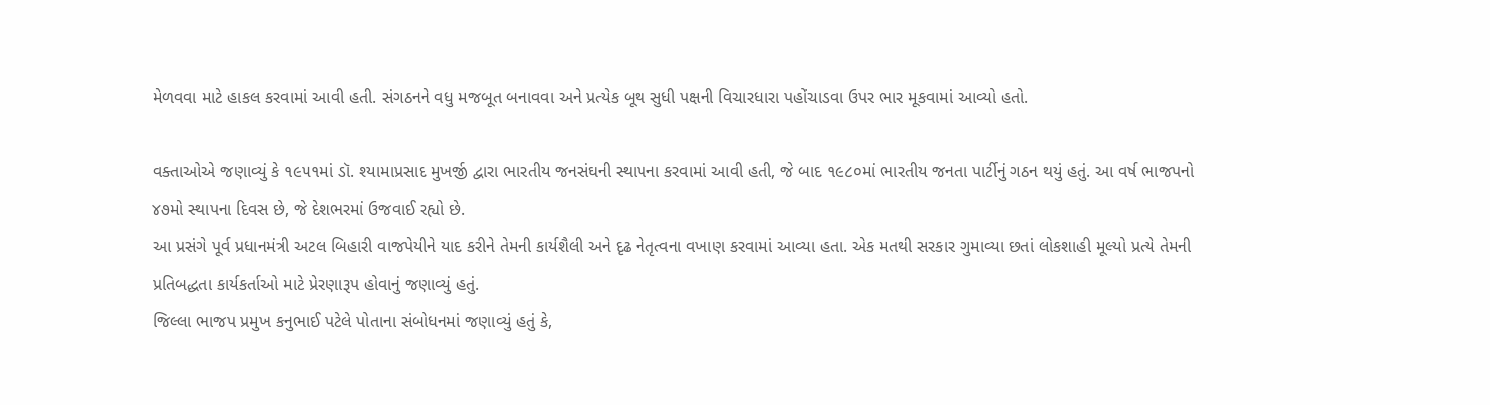મેળવવા માટે હાકલ કરવામાં આવી હતી. સંગઠનને વધુ મજબૂત બનાવવા અને પ્રત્યેક બૂથ સુધી પક્ષની વિચારધારા પહોંચાડવા ઉપર ભાર મૂકવામાં આવ્યો હતો.

વક્તાઓએ જણાવ્યું કે ૧૯૫૧માં ડૉ. શ્યામાપ્રસાદ મુખર્જી દ્વારા ભારતીય જનસંઘની સ્થાપના કરવામાં આવી હતી, જે બાદ ૧૯૮૦માં ભારતીય જનતા પાર્ટીનું ગઠન થયું હતું. આ વર્ષ ભાજપનો ૪૭મો સ્થાપના દિવસ છે, જે દેશભરમાં ઉજવાઈ રહ્યો છે.
આ પ્રસંગે પૂર્વ પ્રધાનમંત્રી અટલ બિહારી વાજપેયીને યાદ કરીને તેમની કાર્યશૈલી અને દૃઢ નેતૃત્વના વખાણ કરવામાં આવ્યા હતા. એક મતથી સરકાર ગુમાવ્યા છતાં લોકશાહી મૂલ્યો પ્રત્યે તેમની પ્રતિબદ્ધતા કાર્યકર્તાઓ માટે પ્રેરણારૂપ હોવાનું જણાવ્યું હતું.
જિલ્લા ભાજપ પ્રમુખ કનુભાઈ પટેલે પોતાના સંબોધનમાં જણાવ્યું હતું કે,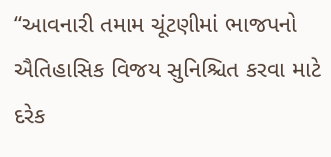“આવનારી તમામ ચૂંટણીમાં ભાજપનો ઐતિહાસિક વિજય સુનિશ્ચિત કરવા માટે દરેક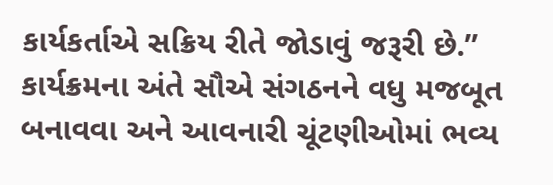કાર્યકર્તાએ સક્રિય રીતે જોડાવું જરૂરી છે.”
કાર્યક્રમના અંતે સૌએ સંગઠનને વધુ મજબૂત બનાવવા અને આવનારી ચૂંટણીઓમાં ભવ્ય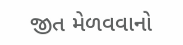જીત મેળવવાનો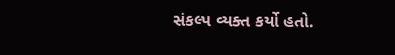સંકલ્પ વ્યક્ત કર્યો હતો.